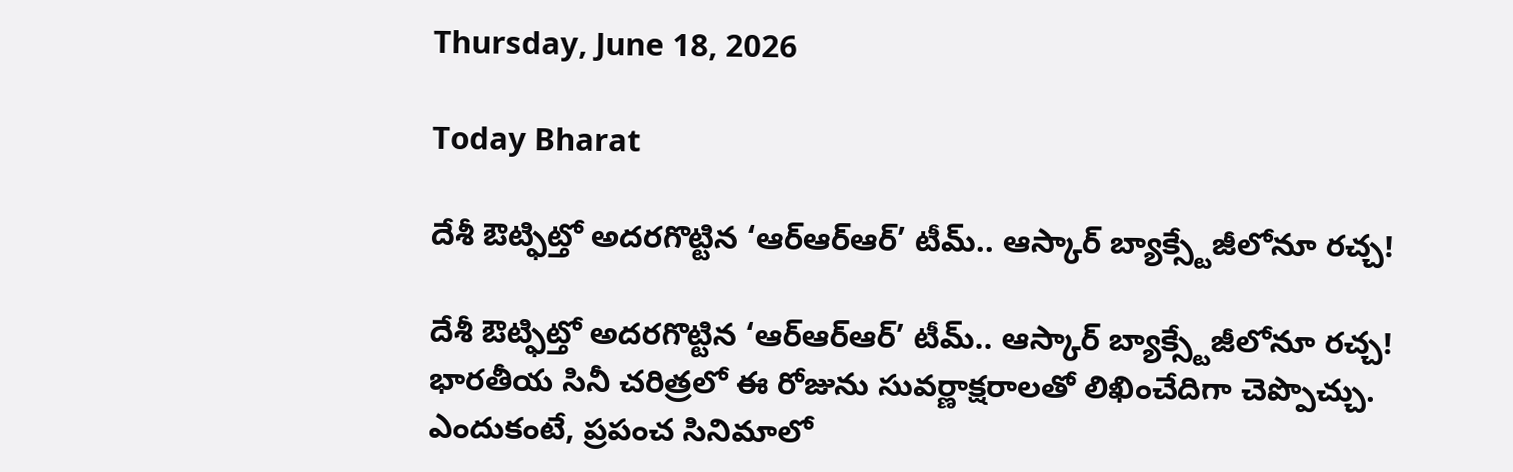Thursday, June 18, 2026

Today Bharat

దేశీ ఔట్ఫిట్తో అదరగొట్టిన ‘ఆర్ఆర్ఆర్’ టీమ్.. ఆస్కార్ బ్యాక్స్టేజీలోనూ రచ్చ!

దేశీ ఔట్ఫిట్తో అదరగొట్టిన ‘ఆర్ఆర్ఆర్’ టీమ్.. ఆస్కార్ బ్యాక్స్టేజీలోనూ రచ్చ! భారతీయ సినీ చరిత్రలో ఈ రోజును సువర్ణాక్షరాలతో లిఖించేదిగా చెప్పొచ్చు. ఎందుకంటే, ప్రపంచ సినిమాలో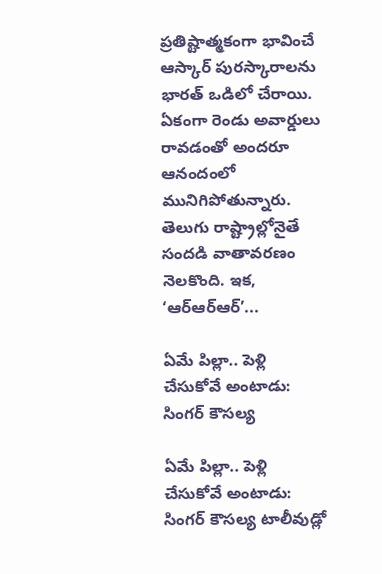ప్రతిష్టాత్మకంగా భావించే ఆస్కార్ పురస్కారాలను భారత్ ఒడిలో చేరాయి. ఏకంగా రెండు అవార్డులు రావడంతో అందరూ ఆనందంలో మునిగిపోతున్నారు. తెలుగు రాష్ట్రాల్లోనైతే సందడి వాతావరణం నెలకొంది. ఇక, ‘ఆర్ఆర్ఆర్’...

ఏమే పిల్లా.. పెళ్లి చేసుకోవే అంటాడు: సింగర్ కౌసల్య

ఏమే పిల్లా.. పెళ్లి చేసుకోవే అంటాడు: సింగర్ కౌసల్య టాలీవుడ్లో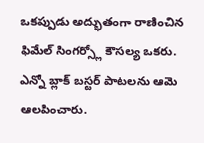ఒకప్పుడు అద్భుతంగా రాణించిన ఫిమేల్ సింగర్స్లో కౌసల్య ఒకరు. ఎన్నో బ్లాక్ బస్టర్ పాటలను ఆమె ఆలపించారు.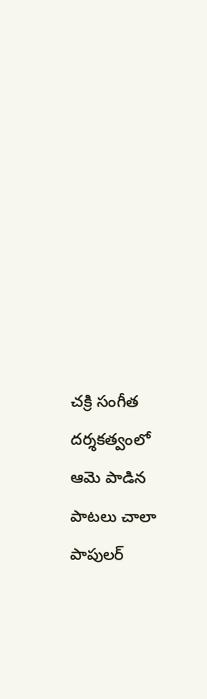చక్రి సంగీత దర్శకత్వంలో ఆమె పాడిన పాటలు చాలా పాపులర్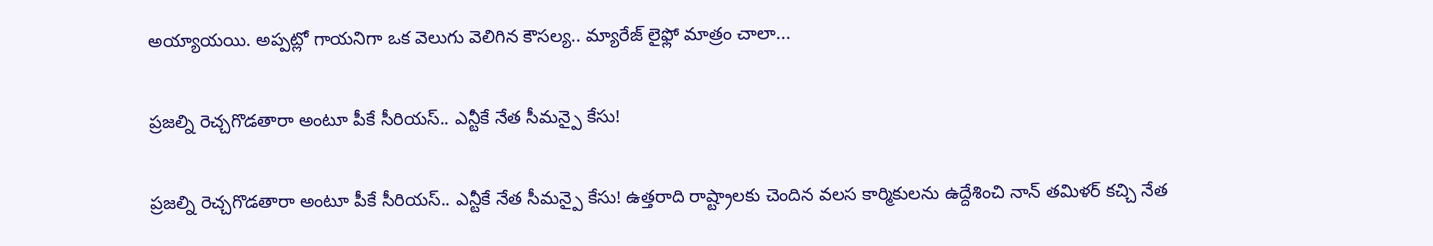అయ్యాయయి. అప్పట్లో గాయనిగా ఒక వెలుగు వెలిగిన కౌసల్య.. మ్యారేజ్ లైఫ్లో మాత్రం చాలా...

ప్రజల్ని రెచ్చగొడతారా అంటూ పీకే సీరియస్.. ఎన్టీకే నేత సీమన్పై కేసు!

ప్రజల్ని రెచ్చగొడతారా అంటూ పీకే సీరియస్.. ఎన్టీకే నేత సీమన్పై కేసు! ఉత్తరాది రాష్ట్రాలకు చెందిన వలస కార్మికులను ఉద్దేశించి నాన్ తమిళర్ కచ్చి నేత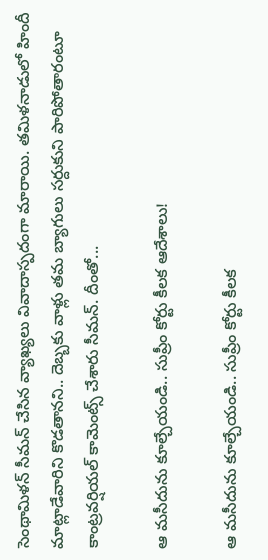సెంథామిళన్ సీమన్ చేసిన వ్యాఖ్యలు వివాదాస్పదంగా మారాయి. తమిళనాడులో హిందీ మాట్లాడేవారిని కొడతానని.. దెబ్బకు వాళ్లు తమ బ్యాగులు సర్దుకుని పారిపోతారంటూ కాంట్రవర్షియల్ కామెంట్స్ చేశారు సీమన్. దీంతో...

ఆ మసీదును కూల్చేయండి.. సుప్రీం కోర్టు కీలక ఆదేశాలు!

ఆ మసీదును కూల్చేయండి.. సుప్రీం కోర్టు కీలక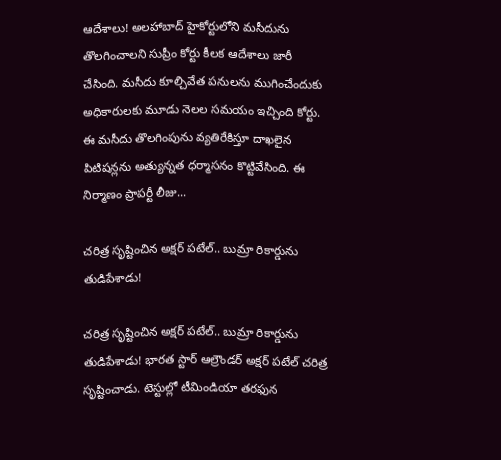ఆదేశాలు! అలహాబాద్ హైకోర్టులోని మసీదును తొలగించాలని సుప్రీం కోర్టు కీలక ఆదేశాలు జారీ చేసింది. మసీదు కూల్చివేత పనులను ముగించేందుకు అధికారులకు మూడు నెలల సమయం ఇచ్చింది కోర్టు. ఈ మసీదు తొలగింపును వ్యతిరేకిస్తూ దాఖలైన పిటిషన్లను అత్యున్నత ధర్మాసనం కొట్టివేసింది. ఈ నిర్మాణం ప్రాపర్టీ లీజు...

చరిత్ర సృష్టించిన అక్షర్ పటేల్.. బుమ్రా రికార్డును తుడిపేశాడు!

చరిత్ర సృష్టించిన అక్షర్ పటేల్.. బుమ్రా రికార్డును తుడిపేశాడు! భారత స్టార్ ఆల్రౌండర్ అక్షర్ పటేల్ చరిత్ర సృష్టించాడు. టెస్టుల్లో టీమిండియా తరఫున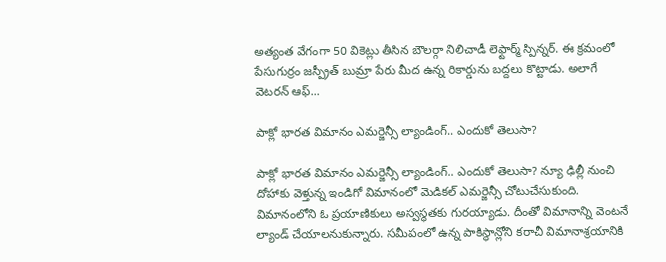అత్యంత వేగంగా 50 వికెట్లు తీసిన బౌలర్గా నిలిచాడీ లెఫ్టార్మ్ స్పిన్నర్. ఈ క్రమంలో పేసుగుర్రం జస్ప్రీత్ బుమ్రా పేరు మీద ఉన్న రికార్డును బద్దలు కొట్టాడు. అలాగే వెటరన్ ఆఫ్...

పాక్లో భారత విమానం ఎమర్జెన్సీ ల్యాండింగ్.. ఎందుకో తెలుసా?

పాక్లో భారత విమానం ఎమర్జెన్సీ ల్యాండింగ్.. ఎందుకో తెలుసా? న్యూ ఢిల్లీ నుంచి దోహాకు వెళ్తున్న ఇండిగో విమానంలో మెడికల్ ఎమర్జెన్సీ చోటుచేసుకుంది. విమానంలోని ఓ ప్రయాణికులు అస్వస్థతకు గురయ్యాడు. దీంతో విమానాన్ని వెంటనే ల్యాండ్ చేయాలనుకున్నారు. సమీపంలో ఉన్న పాకిస్థాన్లోని కరాచీ విమానాశ్రయానికి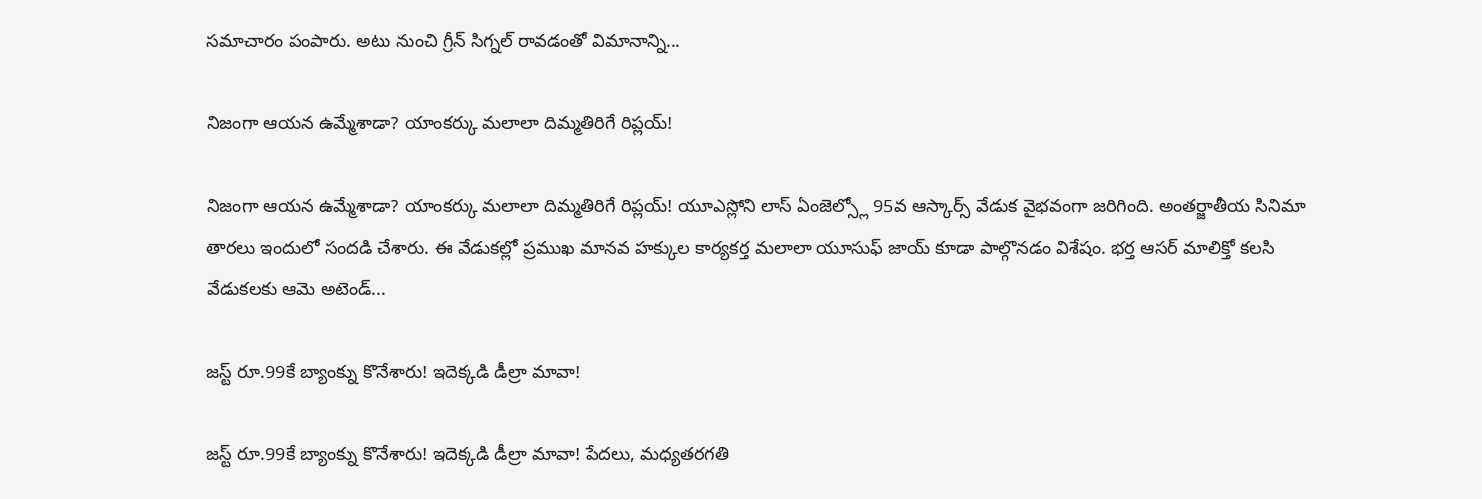సమాచారం పంపారు. అటు నుంచి గ్రీన్ సిగ్నల్ రావడంతో విమానాన్ని...

నిజంగా ఆయన ఉమ్మేశాడా? యాంకర్కు మలాలా దిమ్మతిరిగే రిప్లయ్!

నిజంగా ఆయన ఉమ్మేశాడా? యాంకర్కు మలాలా దిమ్మతిరిగే రిప్లయ్! యూఎస్లోని లాస్ ఏంజెల్స్లో 95వ ఆస్కార్స్ వేడుక వైభవంగా జరిగింది. అంతర్జాతీయ సినిమా తారలు ఇందులో సందడి చేశారు. ఈ వేడుకల్లో ప్రముఖ మానవ హక్కుల కార్యకర్త మలాలా యూసుఫ్ జాయ్ కూడా పాల్గొనడం విశేషం. భర్త ఆసర్ మాలిక్తో కలసి వేడుకలకు ఆమె అటెండ్...

జస్ట్ రూ.99కే బ్యాంక్ను కొనేశారు! ఇదెక్కడి డీల్రా మావా!

జస్ట్ రూ.99కే బ్యాంక్ను కొనేశారు! ఇదెక్కడి డీల్రా మావా! పేదలు, మధ్యతరగతి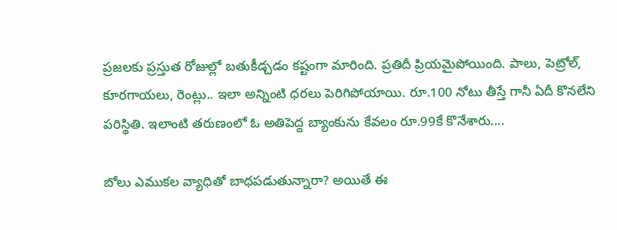ప్రజలకు ప్రస్తుత రోజుల్లో బతుకీడ్చడం కష్టంగా మారింది. ప్రతిదీ ప్రియమైపోయింది. పాలు, పెట్రోల్, కూరగాయలు, రెంట్లు.. ఇలా అన్నింటి ధరలు పెరిగిపోయాయి. రూ.100 నోటు తీస్తే గానీ ఏదీ కొనలేని పరిస్థితి. ఇలాంటి తరుణంలో ఓ అతిపెద్ద బ్యాంకును కేవలం రూ.99కే కొనేశారు....

బోలు ఎముకల వ్యాధితో బాధపడుతున్నారా? అయితే ఈ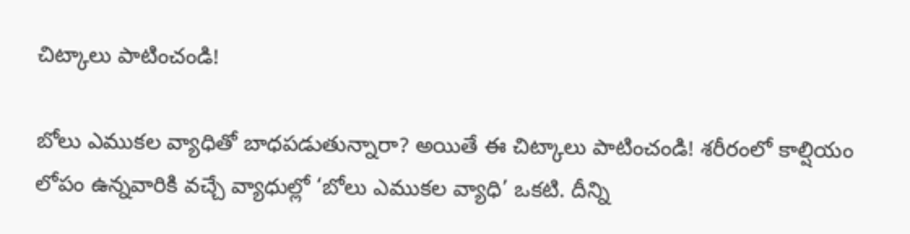చిట్కాలు పాటించండి!

బోలు ఎముకల వ్యాధితో బాధపడుతున్నారా? అయితే ఈ చిట్కాలు పాటించండి! శరీరంలో కాల్షియం లోపం ఉన్నవారికి వచ్చే వ్యాధుల్లో ‘బోలు ఎముకల వ్యాధి’ ఒకటి. దీన్ని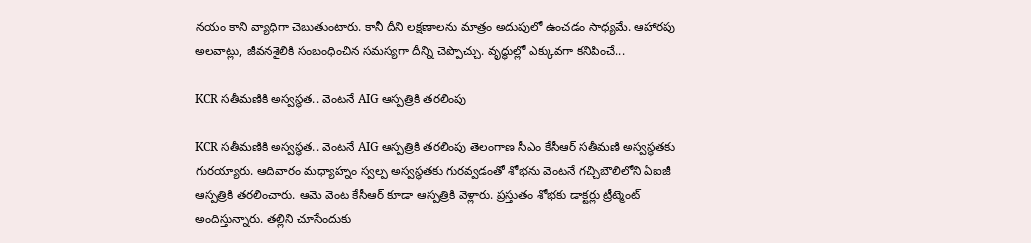నయం కాని వ్యాధిగా చెబుతుంటారు. కానీ దీని లక్షణాలను మాత్రం అదుపులో ఉంచడం సాధ్యమే. ఆహారపు అలవాట్లు, జీవనశైలికి సంబంధించిన సమస్యగా దీన్ని చెప్పొచ్చు. వృద్ధుల్లో ఎక్కువగా కనిపించే...

KCR సతీమణికి అస్వస్థత.. వెంటనే AIG ఆస్పత్రికి తరలింపు

KCR సతీమణికి అస్వస్థత.. వెంటనే AIG ఆస్పత్రికి తరలింపు తెలంగాణ సీఎం కేసీఆర్ సతీమణి అస్వస్థతకు గురయ్యారు. ఆదివారం మధ్యాహ్నం స్వల్ప అస్వస్థతకు గురవ్వడంతో శోభను వెంటనే గచ్చిబౌలిలోని ఏఐజీ ఆస్పత్రికి తరలించారు. ఆమె వెంట కేసీఆర్ కూడా ఆస్పత్రికి వెళ్లారు. ప్రస్తుతం శోభకు డాక్టర్లు ట్రీట్మెంట్ అందిస్తున్నారు. తల్లిని చూసేందుకు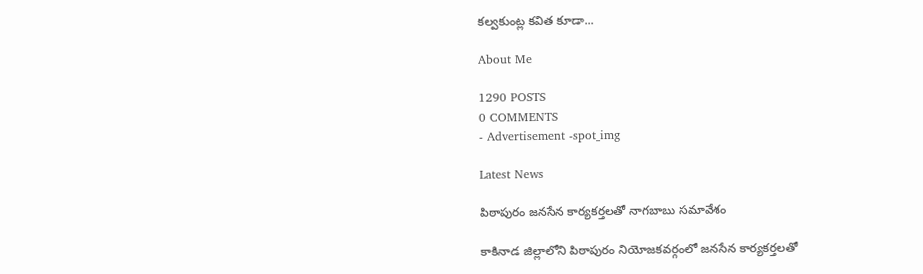కల్వకుంట్ల కవిత కూడా...

About Me

1290 POSTS
0 COMMENTS
- Advertisement -spot_img

Latest News

పిఠాపురం జనసేన కార్యకర్తలతో నాగబాబు సమావేశం

కాకినాడ జిల్లాలోని పిఠాపురం నియోజకవర్గంలో జనసేన కార్యకర్తలతో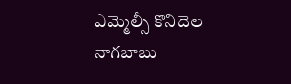ఎమ్మెల్సీ కొనిదెల నాగబాబు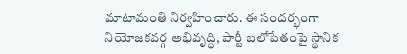మాటామంతి నిర్వహించారు. ఈ సందర్భంగా నియోజకవర్గ అభివృద్ధి, పార్టీ బలోపేతంపై స్థానిక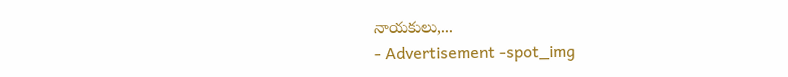నాయకులు,...
- Advertisement -spot_img